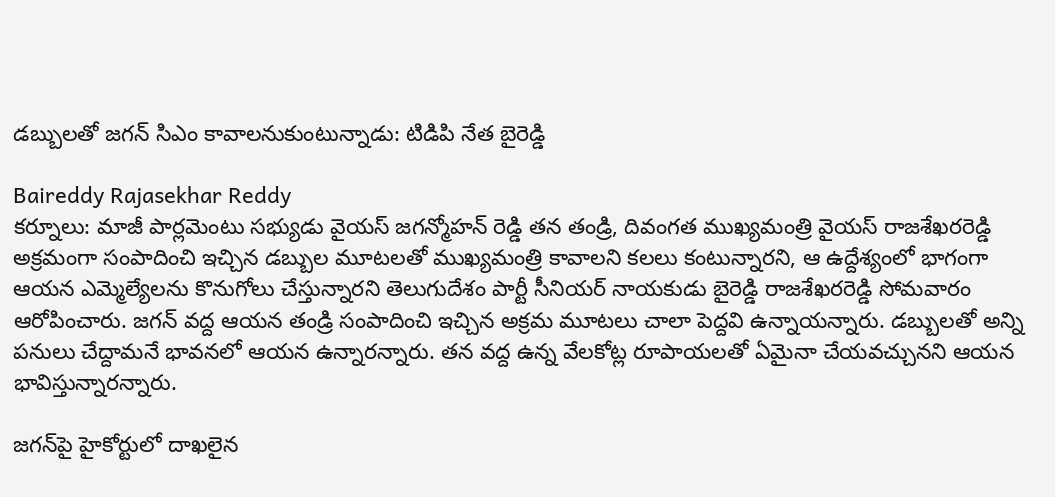డబ్బులతో జగన్ సిఎం కావాలనుకుంటున్నాడు: టిడిపి నేత బైరెడ్డి

Baireddy Rajasekhar Reddy
కర్నూలు: మాజీ పార్లమెంటు సభ్యుడు వైయస్ జగన్మోహన్ రెడ్డి తన తండ్రి, దివంగత ముఖ్యమంత్రి వైయస్ రాజశేఖరరెడ్డి అక్రమంగా సంపాదించి ఇచ్చిన డబ్బుల మూటలతో ముఖ్యమంత్రి కావాలని కలలు కంటున్నారని, ఆ ఉద్దేశ్యంలో భాగంగా ఆయన ఎమ్మెల్యేలను కొనుగోలు చేస్తున్నారని తెలుగుదేశం పార్టీ సీనియర్ నాయకుడు బైరెడ్డి రాజశేఖరరెడ్డి సోమవారం ఆరోపించారు. జగన్ వద్ద ఆయన తండ్రి సంపాదించి ఇచ్చిన అక్రమ మూటలు చాలా పెద్దవి ఉన్నాయన్నారు. డబ్బులతో అన్ని పనులు చేద్దామనే భావనలో ఆయన ఉన్నారన్నారు. తన వద్ద ఉన్న వేలకోట్ల రూపాయలతో ఏమైనా చేయవచ్చునని ఆయన భావిస్తున్నారన్నారు.

జగన్‌పై హైకోర్టులో దాఖలైన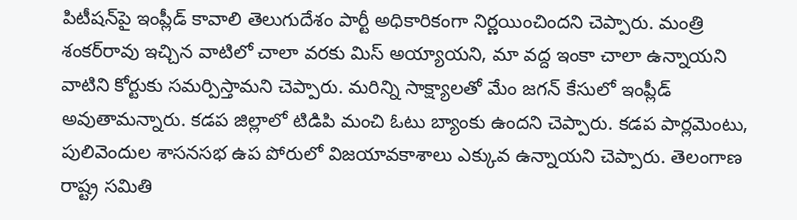పిటీషన్‌పై ఇంప్లీడ్ కావాలి తెలుగుదేశం పార్టీ అధికారికంగా నిర్ణయించిందని చెప్పారు. మంత్రి శంకర్‌రావు ఇచ్చిన వాటిలో చాలా వరకు మిస్ అయ్యాయని, మా వద్ద ఇంకా చాలా ఉన్నాయని వాటిని కోర్టుకు సమర్పిస్తామని చెప్పారు. మరిన్ని సాక్ష్యాలతో మేం జగన్ కేసులో ఇంప్లీడ్ అవుతామన్నారు. కడప జిల్లాలో టిడిపి మంచి ఓటు బ్యాంకు ఉందని చెప్పారు. కడప పార్లమెంటు, పులివెందుల శాసనసభ ఉప పోరులో విజయావకాశాలు ఎక్కువ ఉన్నాయని చెప్పారు. తెలంగాణ రాష్ట్ర సమితి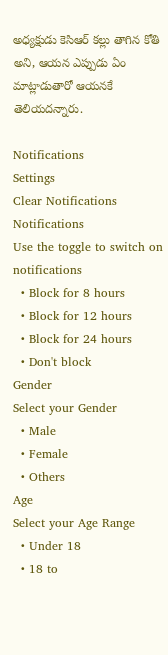అధ్యక్షుడు కెసిఆర్ కల్లు తాగిన కోతి అని, ఆయన ఎప్పుడు ఏం మాట్లాడుతారో ఆయనకే తెలియదన్నారు.

Notifications
Settings
Clear Notifications
Notifications
Use the toggle to switch on notifications
  • Block for 8 hours
  • Block for 12 hours
  • Block for 24 hours
  • Don't block
Gender
Select your Gender
  • Male
  • Female
  • Others
Age
Select your Age Range
  • Under 18
  • 18 to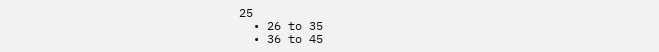25
  • 26 to 35
  • 36 to 45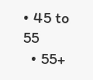• 45 to 55
  • 55+